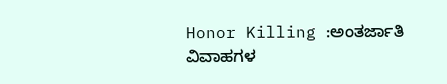Honor Killing :ಅಂತರ್ಜಾತಿ ವಿವಾಹಗಳ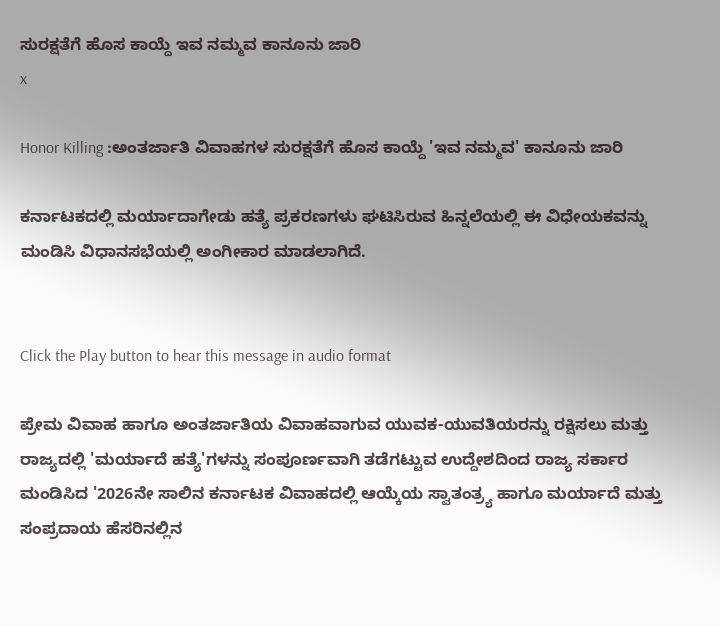ಸುರಕ್ಷತೆಗೆ ಹೊಸ ಕಾಯ್ದೆ ಇವ ನಮ್ಮವ ಕಾನೂನು ಜಾರಿ
x

Honor Killing :ಅಂತರ್ಜಾತಿ ವಿವಾಹಗಳ ಸುರಕ್ಷತೆಗೆ ಹೊಸ ಕಾಯ್ದೆ 'ಇವ ನಮ್ಮವ' ಕಾನೂನು ಜಾರಿ

ಕರ್ನಾಟಕದಲ್ಲಿ ಮರ್ಯಾದಾಗೇಡು ಹತ್ಯೆ ಪ್ರಕರಣಗಳು ಘಟಿಸಿರುವ ಹಿನ್ನಲೆಯಲ್ಲಿ ಈ ವಿಧೇಯಕವನ್ನು ಮಂಡಿಸಿ ವಿಧಾನಸಭೆಯಲ್ಲಿ ಅಂಗೀಕಾರ ಮಾಡಲಾಗಿದೆ.


Click the Play button to hear this message in audio format

ಪ್ರೇಮ ವಿವಾಹ ಹಾಗೂ ಅಂತರ್ಜಾತಿಯ ವಿವಾಹವಾಗುವ ಯುವಕ-ಯುವತಿಯರನ್ನು ರಕ್ಷಿಸಲು ಮತ್ತು ರಾಜ್ಯದಲ್ಲಿ 'ಮರ್ಯಾದೆ ಹತ್ಯೆ'ಗಳನ್ನು ಸಂಪೂರ್ಣವಾಗಿ ತಡೆಗಟ್ಟುವ ಉದ್ದೇಶದಿಂದ ರಾಜ್ಯ ಸರ್ಕಾರ ಮಂಡಿಸಿದ '2026ನೇ ಸಾಲಿನ ಕರ್ನಾಟಕ ವಿವಾಹದಲ್ಲಿ ಆಯ್ಕೆಯ ಸ್ವಾತಂತ್ರ್ಯ ಹಾಗೂ ಮರ್ಯಾದೆ ಮತ್ತು ಸಂಪ್ರದಾಯ ಹೆಸರಿನಲ್ಲಿನ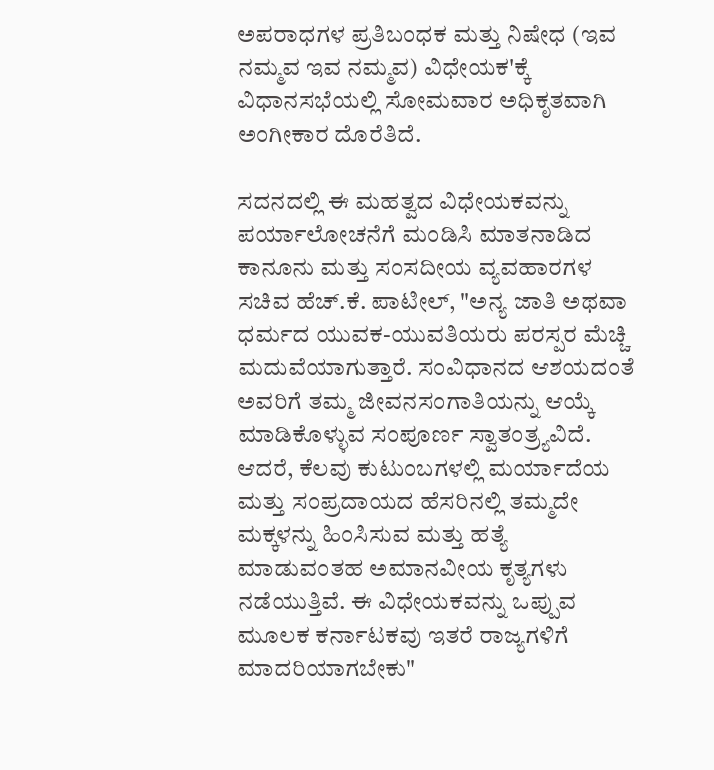ಅಪರಾಧಗಳ ಪ್ರತಿಬಂಧಕ ಮತ್ತು ನಿಷೇಧ (ಇವ ನಮ್ಮವ ಇವ ನಮ್ಮವ) ವಿಧೇಯಕ'ಕ್ಕೆ ವಿಧಾನಸಭೆಯಲ್ಲಿ ಸೋಮವಾರ ಅಧಿಕೃತವಾಗಿ ಅಂಗೀಕಾರ ದೊರೆತಿದೆ.

ಸದನದಲ್ಲಿ ಈ ಮಹತ್ವದ ವಿಧೇಯಕವನ್ನು ಪರ್ಯಾಲೋಚನೆಗೆ ಮಂಡಿಸಿ ಮಾತನಾಡಿದ ಕಾನೂನು ಮತ್ತು ಸಂಸದೀಯ ವ್ಯವಹಾರಗಳ ಸಚಿವ ಹೆಚ್.ಕೆ. ಪಾಟೀಲ್, "ಅನ್ಯ ಜಾತಿ ಅಥವಾ ಧರ್ಮದ ಯುವಕ-ಯುವತಿಯರು ಪರಸ್ಪರ ಮೆಚ್ಚಿ ಮದುವೆಯಾಗುತ್ತಾರೆ. ಸಂವಿಧಾನದ ಆಶಯದಂತೆ ಅವರಿಗೆ ತಮ್ಮ ಜೀವನಸಂಗಾತಿಯನ್ನು ಆಯ್ಕೆ ಮಾಡಿಕೊಳ್ಳುವ ಸಂಪೂರ್ಣ ಸ್ವಾತಂತ್ರ್ಯವಿದೆ. ಆದರೆ, ಕೆಲವು ಕುಟುಂಬಗಳಲ್ಲಿ ಮರ್ಯಾದೆಯ ಮತ್ತು ಸಂಪ್ರದಾಯದ ಹೆಸರಿನಲ್ಲಿ ತಮ್ಮದೇ ಮಕ್ಕಳನ್ನು ಹಿಂಸಿಸುವ ಮತ್ತು ಹತ್ಯೆ ಮಾಡುವಂತಹ ಅಮಾನವೀಯ ಕೃತ್ಯಗಳು ನಡೆಯುತ್ತಿವೆ. ಈ ವಿಧೇಯಕವನ್ನು ಒಪ್ಪುವ ಮೂಲಕ ಕರ್ನಾಟಕವು ಇತರೆ ರಾಜ್ಯಗಳಿಗೆ ಮಾದರಿಯಾಗಬೇಕು"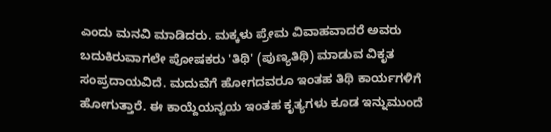ಎಂದು ಮನವಿ ಮಾಡಿದರು. ಮಕ್ಕಳು ಪ್ರೇಮ ವಿವಾಹವಾದರೆ ಅವರು ಬದುಕಿರುವಾಗಲೇ ಪೋಷಕರು 'ತಿಥಿ' (ಪುಣ್ಯತಿಥಿ) ಮಾಡುವ ವಿಕೃತ ಸಂಪ್ರದಾಯವಿದೆ. ಮದುವೆಗೆ ಹೋಗದವರೂ ಇಂತಹ ತಿಥಿ ಕಾರ್ಯಗಳಿಗೆ ಹೋಗುತ್ತಾರೆ. ಈ ಕಾಯ್ದೆಯನ್ವಯ ಇಂತಹ ಕೃತ್ಯಗಳು ಕೂಡ ಇನ್ನುಮುಂದೆ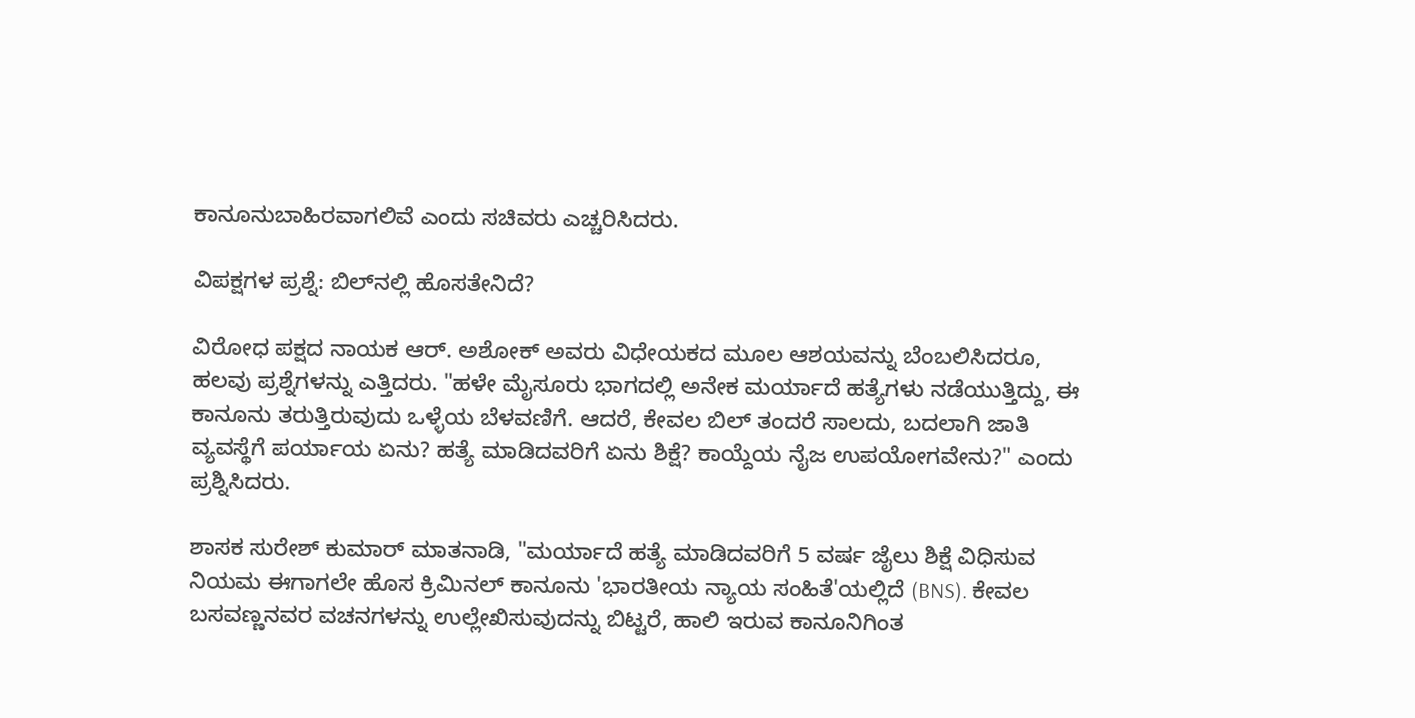ಕಾನೂನುಬಾಹಿರವಾಗಲಿವೆ ಎಂದು ಸಚಿವರು ಎಚ್ಚರಿಸಿದರು.

ವಿಪಕ್ಷಗಳ ಪ್ರಶ್ನೆ: ಬಿಲ್‌ನಲ್ಲಿ ಹೊಸತೇನಿದೆ?

ವಿರೋಧ ಪಕ್ಷದ ನಾಯಕ ಆರ್. ಅಶೋಕ್ ಅವರು ವಿಧೇಯಕದ ಮೂಲ ಆಶಯವನ್ನು ಬೆಂಬಲಿಸಿದರೂ, ಹಲವು ಪ್ರಶ್ನೆಗಳನ್ನು ಎತ್ತಿದರು. "ಹಳೇ ಮೈಸೂರು ಭಾಗದಲ್ಲಿ ಅನೇಕ ಮರ್ಯಾದೆ ಹತ್ಯೆಗಳು ನಡೆಯುತ್ತಿದ್ದು, ಈ ಕಾನೂನು ತರುತ್ತಿರುವುದು ಒಳ್ಳೆಯ ಬೆಳವಣಿಗೆ. ಆದರೆ, ಕೇವಲ ಬಿಲ್ ತಂದರೆ ಸಾಲದು, ಬದಲಾಗಿ ಜಾತಿ ವ್ಯವಸ್ಥೆಗೆ ಪರ್ಯಾಯ ಏನು? ಹತ್ಯೆ ಮಾಡಿದವರಿಗೆ ಏನು ಶಿಕ್ಷೆ? ಕಾಯ್ದೆಯ ನೈಜ ಉಪಯೋಗವೇನು?" ಎಂದು ಪ್ರಶ್ನಿಸಿದರು.

ಶಾಸಕ ಸುರೇಶ್ ಕುಮಾರ್ ಮಾತನಾಡಿ, "ಮರ್ಯಾದೆ ಹತ್ಯೆ ಮಾಡಿದವರಿಗೆ 5 ವರ್ಷ ಜೈಲು ಶಿಕ್ಷೆ ವಿಧಿಸುವ ನಿಯಮ ಈಗಾಗಲೇ ಹೊಸ ಕ್ರಿಮಿನಲ್ ಕಾನೂನು 'ಭಾರತೀಯ ನ್ಯಾಯ ಸಂಹಿತೆ'ಯಲ್ಲಿದೆ (BNS). ಕೇವಲ ಬಸವಣ್ಣನವರ ವಚನಗಳನ್ನು ಉಲ್ಲೇಖಿಸುವುದನ್ನು ಬಿಟ್ಟರೆ, ಹಾಲಿ ಇರುವ ಕಾನೂನಿಗಿಂತ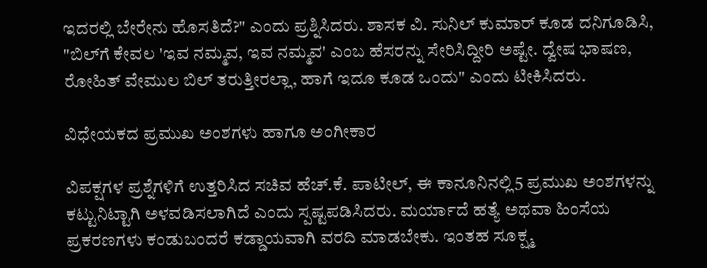ಇದರಲ್ಲಿ ಬೇರೇನು ಹೊಸತಿದೆ?" ಎಂದು ಪ್ರಶ್ನಿಸಿದರು. ಶಾಸಕ ವಿ. ಸುನಿಲ್ ಕುಮಾರ್ ಕೂಡ ದನಿಗೂಡಿಸಿ, "ಬಿಲ್‌ಗೆ ಕೇವಲ 'ಇವ ನಮ್ಮವ, ಇವ ನಮ್ಮವ' ಎಂಬ ಹೆಸರನ್ನು ಸೇರಿಸಿದ್ದೀರಿ ಅಷ್ಟೇ. ದ್ವೇಷ ಭಾಷಣ, ರೋಹಿತ್ ವೇಮುಲ ಬಿಲ್ ತರುತ್ತೀರಲ್ಲಾ, ಹಾಗೆ ಇದೂ ಕೂಡ ಒಂದು" ಎಂದು ಟೀಕಿಸಿದರು.

ವಿಧೇಯಕದ ಪ್ರಮುಖ ಅಂಶಗಳು ಹಾಗೂ ಅಂಗೀಕಾರ

ವಿಪಕ್ಷಗಳ ಪ್ರಶ್ನೆಗಳಿಗೆ ಉತ್ತರಿಸಿದ ಸಚಿವ ಹೆಚ್.ಕೆ. ಪಾಟೀಲ್, ಈ ಕಾನೂನಿನಲ್ಲಿ5 ಪ್ರಮುಖ ಅಂಶಗಳನ್ನು ಕಟ್ಟುನಿಟ್ಟಾಗಿ ಅಳವಡಿಸಲಾಗಿದೆ ಎಂದು ಸ್ಪಷ್ಟಪಡಿಸಿದರು. ಮರ್ಯಾದೆ ಹತ್ಯೆ ಅಥವಾ ಹಿಂಸೆಯ ಪ್ರಕರಣಗಳು ಕಂಡುಬಂದರೆ ಕಡ್ಡಾಯವಾಗಿ ವರದಿ ಮಾಡಬೇಕು. ಇಂತಹ ಸೂಕ್ಷ್ಮ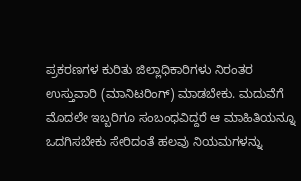ಪ್ರಕರಣಗಳ ಕುರಿತು ಜಿಲ್ಲಾಧಿಕಾರಿಗಳು ನಿರಂತರ ಉಸ್ತುವಾರಿ (ಮಾನಿಟರಿಂಗ್) ಮಾಡಬೇಕು. ಮದುವೆಗೆ ಮೊದಲೇ ಇಬ್ಬರಿಗೂ ಸಂಬಂಧವಿದ್ದರೆ ಆ ಮಾಹಿತಿಯನ್ನೂ ಒದಗಿಸಬೇಕು ಸೇರಿದಂತೆ ಹಲವು ನಿಯಮಗಳನ್ನು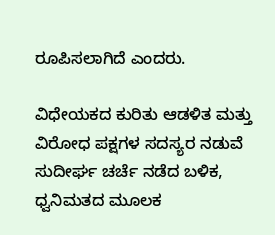ರೂಪಿಸಲಾಗಿದೆ ಎಂದರು.

ವಿಧೇಯಕದ ಕುರಿತು ಆಡಳಿತ ಮತ್ತು ವಿರೋಧ ಪಕ್ಷಗಳ ಸದಸ್ಯರ ನಡುವೆ ಸುದೀರ್ಘ ಚರ್ಚೆ ನಡೆದ ಬಳಿಕ, ಧ್ವನಿಮತದ ಮೂಲಕ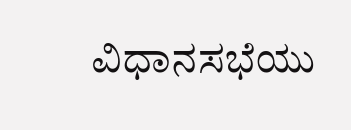ವಿಧಾನಸಭೆಯು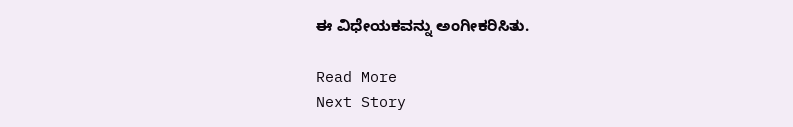ಈ ವಿಧೇಯಕವನ್ನು ಅಂಗೀಕರಿಸಿತು.

Read More
Next Story